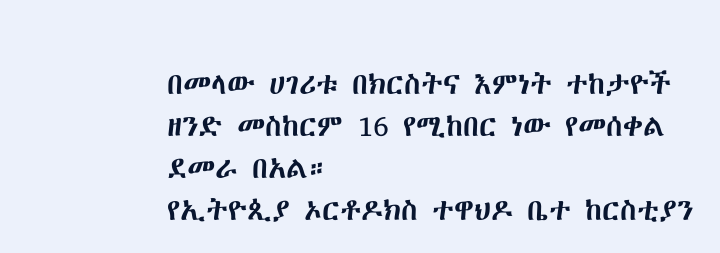በመላው ሀገሪቱ በክርስትና እምነት ተከታዮች ዘንድ መስከርም 16 የሚከበር ነው የመሰቀል ደመራ በአል።
የኢትዮጲያ ኦርቶዶክስ ተዋህዶ ቤተ ከርስቲያን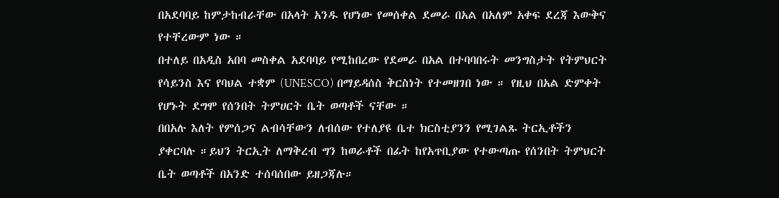በአደባባይ ከምታከብራቸው በአላት አንዱ የሆነው የመሰቀል ደመራ በአል በአለም አቀፍ ደረጃ እውቅና የተቸረውም ነው ።
በተለይ በአዲስ አበባ መስቀል አደባባይ የሚከበረው የደመራ በአል በተባባበሩት መንግስታት የትምህርት የሳይንስ እና የባህል ተቋም (UNESCO) በማይዳሰስ ቅርስነት የተመዘገበ ነው ። የዚህ በአል ድምቀት የሆኑት ደግሞ የሰንበት ትምሀርት ቤት ወጣቶች ናቸው ።
በበአሉ እለት የምሰጋና ልብሳቸውን ለብሰው የተለያዩ ቤተ ክርስቲያንን የሚገልጹ ትርኢቶችን ያቀርባሉ ።ይህን ትርኢት ለማቅረብ ግን ከወራቶች በፊት ከየአጥቢያው የተውጣጡ የሰንበት ትምህርት ቤት ወጣቶች በአንድ ተሰባሰበው ይዘጋጃሉ።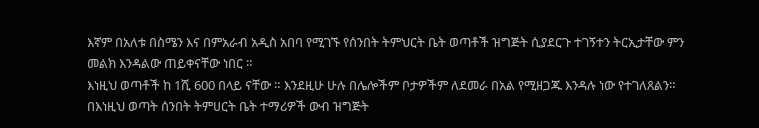እኛም በአለቱ በስሜን እና በምአራብ አዲስ አበባ የሚገኙ የሰንበት ትምህርት ቤት ወጣቶች ዝግጅት ሲያደርጉ ተገኝተን ትርኢታቸው ምን መልክ እንዳልው ጠይቀናቸው ነበር ።
እነዚህ ወጣቶች ከ 1ሺ 600 በላይ ናቸው ። እንደዚሁ ሁሉ በሌሎችም ቦታዎችም ለደመራ በአል የሚዘጋጁ እንዳሉ ነው የተገለጸልን።
በእነዚህ ወጣት ሰንበት ትምሀርት ቤት ተማሪዎች ውብ ዝግጅት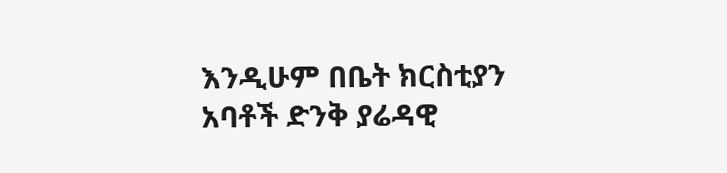እንዲሁም በቤት ክርስቲያን አባቶች ድንቅ ያሬዳዊ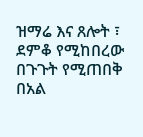ዝማሬ እና ጸሎት ፣ ደምቆ የሚከበረው በጉጉት የሚጠበቅ በአል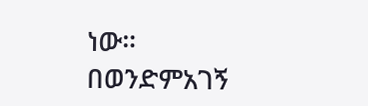ነው።
በወንድምአገኝ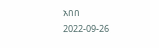አበበ
2022-09-26